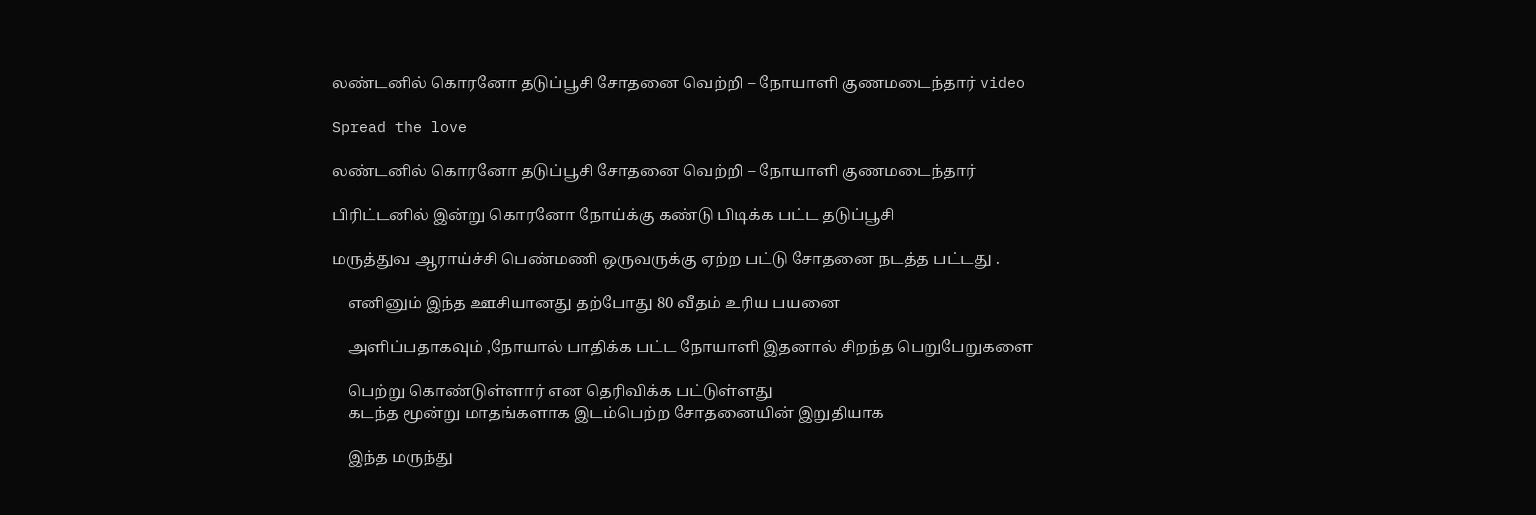லண்டனில் கொரனோ தடுப்பூசி சோதனை வெற்றி – நோயாளி குணமடைந்தார் video

Spread the love

லண்டனில் கொரனோ தடுப்பூசி சோதனை வெற்றி – நோயாளி குணமடைந்தார்

பிரிட்டனில் இன்று கொரனோ நோய்க்கு கண்டு பிடிக்க பட்ட தடுப்பூசி

மருத்துவ ஆராய்ச்சி பெண்மணி ஒருவருக்கு ஏற்ற பட்டு சோதனை நடத்த பட்டது .

    எனினும் இந்த ஊசியானது தற்போது 80 வீதம் உரிய பயனை

    அளிப்பதாகவும் ,நோயால் பாதிக்க பட்ட நோயாளி இதனால் சிறந்த பெறுபேறுகளை

    பெற்று கொண்டுள்ளார் என தெரிவிக்க பட்டுள்ளது
    கடந்த மூன்று மாதங்களாக இடம்பெற்ற சோதனையின் இறுதியாக

    இந்த மருந்து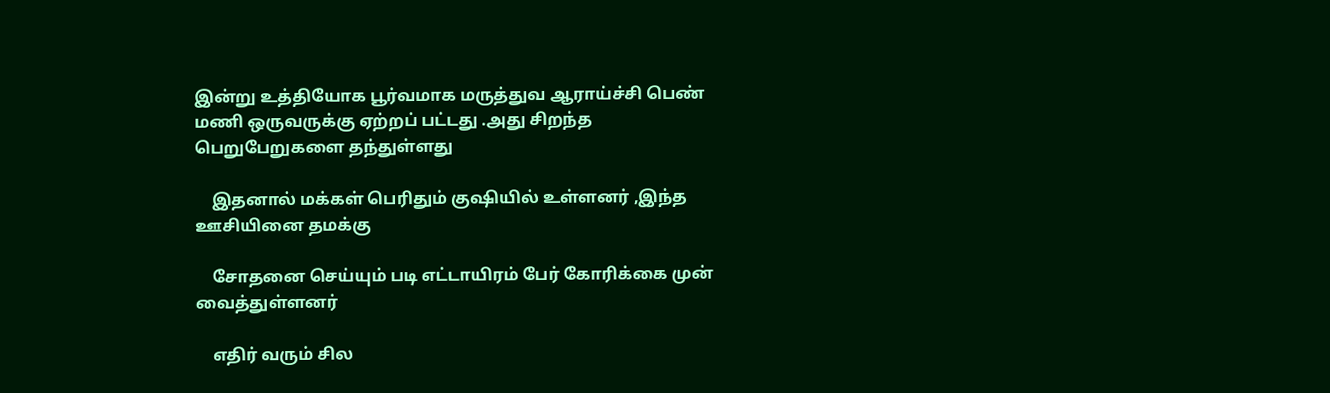இன்று உத்தியோக பூர்வமாக மருத்துவ ஆராய்ச்சி பெண் மணி ஒருவருக்கு ஏற்றப் பட்டது .அது சிறந்த பெறுபேறுகளை தந்துள்ளது

    இதனால் மக்கள் பெரிதும் குஷியில் உள்ளனர் ,இந்த ஊசியினை தமக்கு

    சோதனை செய்யும் படி எட்டாயிரம் பேர் கோரிக்கை முன் வைத்துள்ளனர்

    எதிர் வரும் சில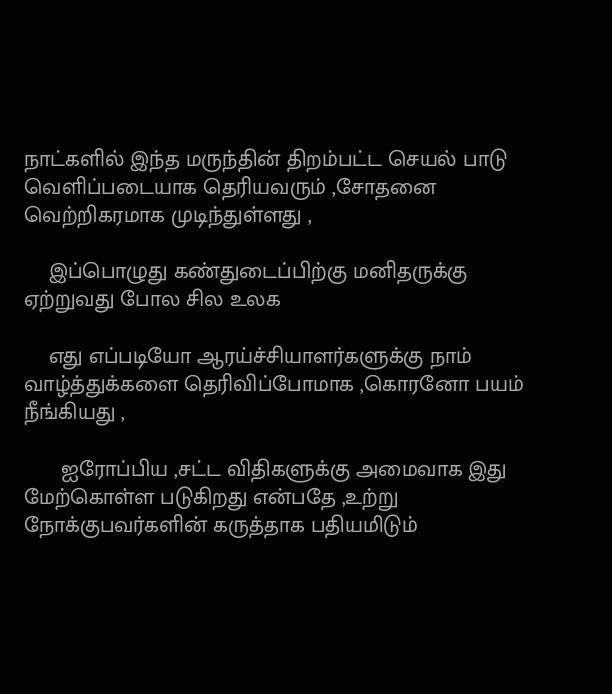நாட்களில் இந்த மருந்தின் திறம்பட்ட செயல் பாடு வெளிப்படையாக தெரியவரும் ,சோதனை வெற்றிகரமாக முடிந்துள்ளது ,

    இப்பொழுது கண்துடைப்பிற்கு மனிதருக்கு ஏற்றுவது போல சில உலக

    எது எப்படியோ ஆரய்ச்சியாளர்களுக்கு நாம் வாழ்த்துக்களை தெரிவிப்போமாக ,கொரனோ பயம் நீங்கியது ,

      ஐரோப்பிய ,சட்ட விதிகளுக்கு அமைவாக இது மேற்கொள்ள படுகிறது என்பதே ,உற்று நோக்குபவர்களின் கருத்தாக பதியமிடும்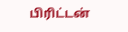பிரிட்டன்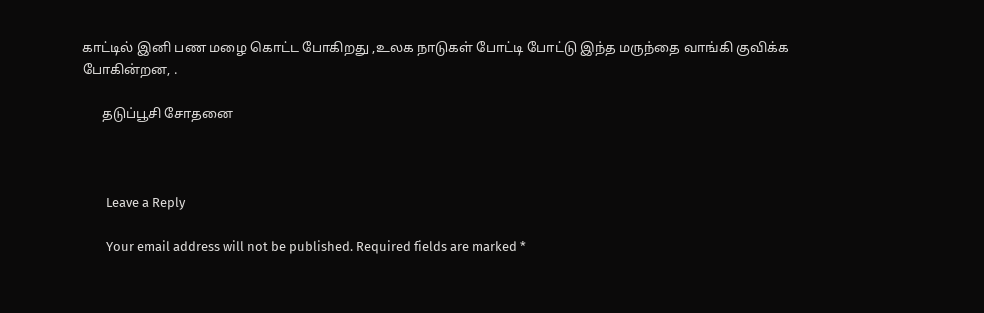காட்டில் இனி பண மழை கொட்ட போகிறது ,உலக நாடுகள் போட்டி போட்டு இந்த மருந்தை வாங்கி குவிக்க போகின்றன, .

      தடுப்பூசி சோதனை



        Leave a Reply

        Your email address will not be published. Required fields are marked *